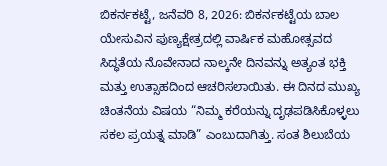ಬಿಕರ್ನಕಟ್ಟೆ, ಜನೆವರಿ 8, 2026: ಬಿಕರ್ನಕಟ್ಟೆಯ ಬಾಲ ಯೇಸುವಿನ ಪುಣ್ಯಕ್ಷೇತ್ರದಲ್ಲಿ ವಾರ್ಷಿಕ ಮಹೋತ್ಸವದ ಸಿದ್ಧತೆಯ ನೊವೇನಾದ ನಾಲ್ಕನೇ ದಿನವನ್ನು ಅತ್ಯಂತ ಭಕ್ತಿ ಮತ್ತು ಉತ್ಸಾಹದಿಂದ ಆಚರಿಸಲಾಯಿತು. ಈ ದಿನದ ಮುಖ್ಯ ಚಿಂತನೆಯ ವಿಷಯ “ನಿಮ್ಮ ಕರೆಯನ್ನು ದೃಢಪಡಿಸಿಕೊಳ್ಳಲು ಸಕಲ ಪ್ರಯತ್ನ ಮಾಡಿ” ಎಂಬುದಾಗಿತ್ತು. ಸಂತ ಶಿಲುಬೆಯ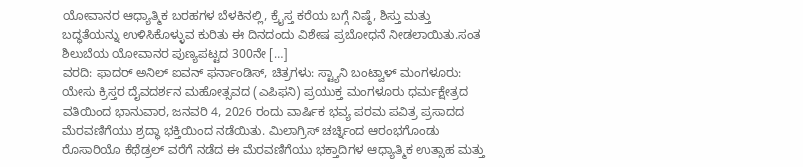ಯೋವಾನರ ಆಧ್ಯಾತ್ಮಿಕ ಬರಹಗಳ ಬೆಳಕಿನಲ್ಲಿ, ಕ್ರೈಸ್ತ ಕರೆಯ ಬಗ್ಗೆ ನಿಷ್ಠೆ, ಶಿಸ್ತು ಮತ್ತು ಬದ್ಧತೆಯನ್ನು ಉಳಿಸಿಕೊಳ್ಳುವ ಕುರಿತು ಈ ದಿನದಂದು ವಿಶೇಷ ಪ್ರಬೋಧನೆ ನೀಡಲಾಯಿತು.ಸಂತ ಶಿಲುಬೆಯ ಯೋವಾನರ ಪುಣ್ಯಪಟ್ಟದ 300ನೇ […]
ವರದಿ: ಫಾದರ್ ಅನಿಲ್ ಐವನ್ ಫರ್ನಾಂಡಿಸ್, ಚಿತ್ರಗಳು: ಸ್ಟ್ಯಾನಿ ಬಂಟ್ವಾಳ್ ಮಂಗಳೂರು: ಯೇಸು ಕ್ರಿಸ್ತರ ದೈವದರ್ಶನ ಮಹೋತ್ಸವದ (ಎಪಿಫನಿ) ಪ್ರಯುಕ್ತ ಮಂಗಳೂರು ಧರ್ಮಕ್ಷೇತ್ರದ ವತಿಯಿಂದ ಭಾನುವಾರ, ಜನವರಿ 4, 2026 ರಂದು ವಾರ್ಷಿಕ ಭವ್ಯ ಪರಮ ಪವಿತ್ರ ಪ್ರಸಾದದ ಮೆರವಣಿಗೆಯು ಶ್ರದ್ಧಾ ಭಕ್ತಿಯಿಂದ ನಡೆಯಿತು. ಮಿಲಾಗ್ರಿಸ್ ಚರ್ಚ್ನಿಂದ ಆರಂಭಗೊಂಡು ರೊಸಾರಿಯೊ ಕೆಥೆಡ್ರಲ್ ವರೆಗೆ ನಡೆದ ಈ ಮೆರವಣಿಗೆಯು ಭಕ್ತಾದಿಗಳ ಆಧ್ಯಾತ್ಮಿಕ ಉತ್ಸಾಹ ಮತ್ತು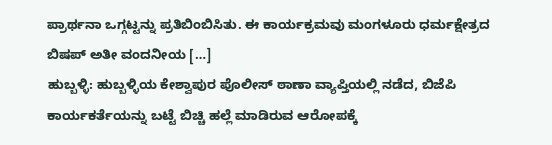ಪ್ರಾರ್ಥನಾ ಒಗ್ಗಟ್ಟನ್ನು ಪ್ರತಿಬಿಂಬಿಸಿತು. ಈ ಕಾರ್ಯಕ್ರಮವು ಮಂಗಳೂರು ಧರ್ಮಕ್ಷೇತ್ರದ ಬಿಷಪ್ ಅತೀ ವಂದನೀಯ […]
ಹುಬ್ಬಳ್ಳಿ: ಹುಬ್ಬಳ್ಳಿಯ ಕೇಶ್ವಾಪುರ ಪೊಲೀಸ್ ಠಾಣಾ ವ್ಯಾಪ್ತಿಯಲ್ಲಿ ನಡೆದ, ಬಿಜೆಪಿ ಕಾರ್ಯಕರ್ತೆಯನ್ನು ಬಟ್ಟೆ ಬಿಚ್ಚಿ ಹಲ್ಲೆ ಮಾಡಿರುವ ಆರೋಪಕ್ಕೆ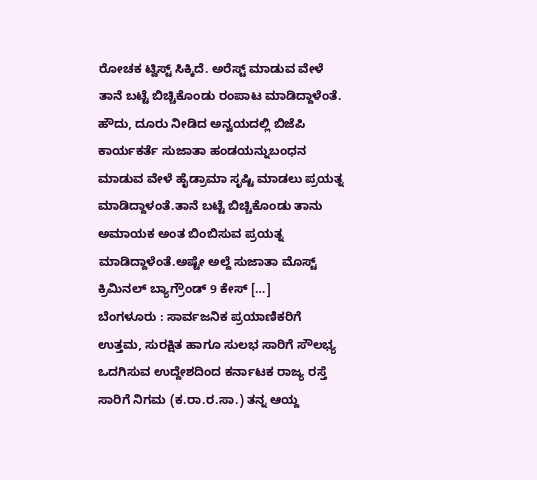ರೋಚಕ ಟ್ವಿಸ್ಟ್ ಸಿಕ್ಕಿದೆ. ಅರೆಸ್ಟ್ ಮಾಡುವ ವೇಳೆ ತಾನೆ ಬಟ್ಟೆ ಬಿಚ್ಚಿಕೊಂಡು ರಂಪಾಟ ಮಾಡಿದ್ದಾಳೆಂತೆ. ಹೌದು, ದೂರು ನೀಡಿದ ಅನ್ವಯದಲ್ಲಿ ಬಿಜೆಪಿ ಕಾರ್ಯಕರ್ತೆ ಸುಜಾತಾ ಹಂಡಯನ್ನುಬಂಧನ ಮಾಡುವ ವೇಳೆ ಹೈಡ್ರಾಮಾ ಸೃಷ್ಟಿ ಮಾಡಲು ಪ್ರಯತ್ನ ಮಾಡಿದ್ದಾಳಂತೆ.ತಾನೆ ಬಟ್ಟೆ ಬಿಚ್ಚಿಕೊಂಡು ತಾನು ಅಮಾಯಕ ಅಂತ ಬಿಂಬಿಸುವ ಪ್ರಯತ್ನ ಮಾಡಿದ್ದಾಳೆಂತೆ.ಅಷ್ಟೇ ಅಲ್ದೆ ಸುಜಾತಾ ಮೊಸ್ಟ್ ಕ್ರಿಮಿನಲ್ ಬ್ಯಾಗ್ರೌಂಡ್ 9 ಕೇಸ್ […]
ಬೆಂಗಳೂರು : ಸಾರ್ವಜನಿಕ ಪ್ರಯಾಣಿಕರಿಗೆ ಉತ್ತಮ, ಸುರಕ್ಷಿತ ಹಾಗೂ ಸುಲಭ ಸಾರಿಗೆ ಸೌಲಭ್ಯ ಒದಗಿಸುವ ಉದ್ದೇಶದಿಂದ ಕರ್ನಾಟಕ ರಾಜ್ಯ ರಸ್ತೆ ಸಾರಿಗೆ ನಿಗಮ (ಕ.ರಾ.ರ.ಸಾ.) ತನ್ನ ಆಯ್ದ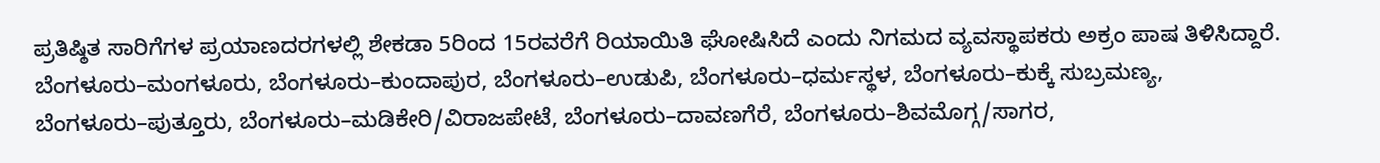ಪ್ರತಿಷ್ಠಿತ ಸಾರಿಗೆಗಳ ಪ್ರಯಾಣದರಗಳಲ್ಲಿ ಶೇಕಡಾ 5ರಿಂದ 15ರವರೆಗೆ ರಿಯಾಯಿತಿ ಘೋಷಿಸಿದೆ ಎಂದು ನಿಗಮದ ವ್ಯವಸ್ಥಾಪಕರು ಅಕ್ರಂ ಪಾಷ ತಿಳಿಸಿದ್ದಾರೆ. ಬೆಂಗಳೂರು–ಮಂಗಳೂರು, ಬೆಂಗಳೂರು–ಕುಂದಾಪುರ, ಬೆಂಗಳೂರು–ಉಡುಪಿ, ಬೆಂಗಳೂರು–ಧರ್ಮಸ್ಥಳ, ಬೆಂಗಳೂರು–ಕುಕ್ಕೆ ಸುಬ್ರಮಣ್ಯ, ಬೆಂಗಳೂರು–ಪುತ್ತೂರು, ಬೆಂಗಳೂರು–ಮಡಿಕೇರಿ/ವಿರಾಜಪೇಟೆ, ಬೆಂಗಳೂರು–ದಾವಣಗೆರೆ, ಬೆಂಗಳೂರು–ಶಿವಮೊಗ್ಗ/ಸಾಗರ,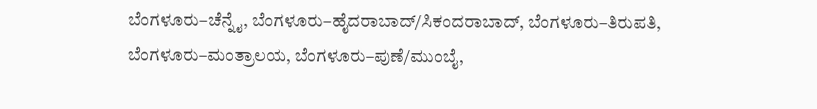ಬೆಂಗಳೂರು–ಚೆನ್ನೈ, ಬೆಂಗಳೂರು–ಹೈದರಾಬಾದ್/ಸಿಕಂದರಾಬಾದ್, ಬೆಂಗಳೂರು–ತಿರುಪತಿ, ಬೆಂಗಳೂರು–ಮಂತ್ರಾಲಯ, ಬೆಂಗಳೂರು–ಪುಣೆ/ಮುಂಬೈ,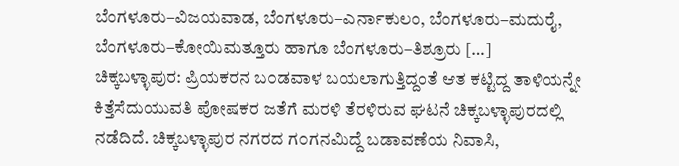ಬೆಂಗಳೂರು–ವಿಜಯವಾಡ, ಬೆಂಗಳೂರು–ಎರ್ನಾಕುಲಂ, ಬೆಂಗಳೂರು–ಮದುರೈ, ಬೆಂಗಳೂರು–ಕೋಯಿಮತ್ತೂರು ಹಾಗೂ ಬೆಂಗಳೂರು–ತಿಶ್ರೂರು […]
ಚಿಕ್ಕಬಳ್ಳಾಪುರ: ಪ್ರಿಯಕರನ ಬ೦ಡವಾಳ ಬಯಲಾಗುತ್ತಿದ್ದಂತೆ ಆತ ಕಟ್ಟಿದ್ದ ತಾಳಿಯನ್ನೇ ಕಿತ್ತೆಸೆದುಯುವತಿ ಪೋಷಕರ ಜತೆಗೆ ಮರಳಿ ತೆರಳಿರುವ ಘಟನೆ ಚಿಕ್ಕಬಳ್ಳಾಪುರದಲ್ಲಿ ನಡೆದಿದೆ. ಚಿಕ್ಕಬಳ್ಳಾಪುರ ನಗರದ ಗ೦ಗನಮಿದ್ದೆ ಬಡಾವಣೆಯ ನಿವಾಸಿ,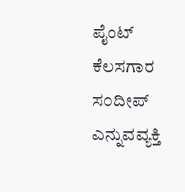ಪೈಂಟ್ ಕೆಲಸಗಾರ ಸ೦ದೀಪ್ ಎನ್ನುವವ್ಯಕ್ತಿ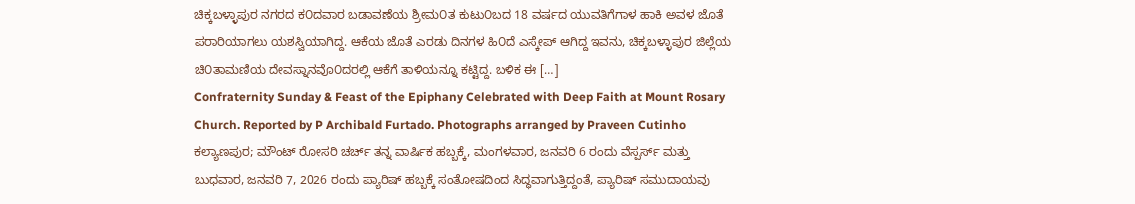ಚಿಕ್ಕಬಳ್ಳಾಪುರ ನಗರದ ಕ೦ದವಾರ ಬಡಾವಣೆಯ ಶ್ರೀಮ೦ತ ಕುಟು೦ಬದ 18 ವರ್ಷದ ಯುವತಿಗೆಗಾಳ ಹಾಕಿ ಅವಳ ಜೊತೆ ಪರಾರಿಯಾಗಲು ಯಶಸ್ವಿಯಾಗಿದ್ದ. ಆಕೆಯ ಜೊತೆ ಎರಡು ದಿನಗಳ ಹಿ೦ದೆ ಎಸ್ಕೇಪ್ ಆಗಿದ್ದ ಇವನು, ಚಿಕ್ಕಬಳ್ಳಾಪುರ ಜಿಲ್ಲೆಯ ಚಿ೦ತಾಮಣಿಯ ದೇವಸ್ನಾನವೊ೦ದರಲ್ಲಿ ಆಕೆಗೆ ತಾಳಿಯನ್ನೂ ಕಟ್ಟಿದ್ದ. ಬಳಿಕ ಈ […]
Confraternity Sunday & Feast of the Epiphany Celebrated with Deep Faith at Mount Rosary Church. Reported by P Archibald Furtado. Photographs arranged by Praveen Cutinho ಕಲ್ಯಾಣಪುರ; ಮೌಂಟ್ ರೋಸರಿ ಚರ್ಚ್ ತನ್ನ ವಾರ್ಷಿಕ ಹಬ್ಬಕ್ಕೆ, ಮಂಗಳವಾರ, ಜನವರಿ 6 ರಂದು ವೆಸ್ಪರ್ಸ್ ಮತ್ತು ಬುಧವಾರ, ಜನವರಿ 7, 2026 ರಂದು ಪ್ಯಾರಿಷ್ ಹಬ್ಬಕ್ಕೆ ಸಂತೋಷದಿಂದ ಸಿದ್ಧವಾಗುತ್ತಿದ್ದಂತೆ, ಪ್ಯಾರಿಷ್ ಸಮುದಾಯವು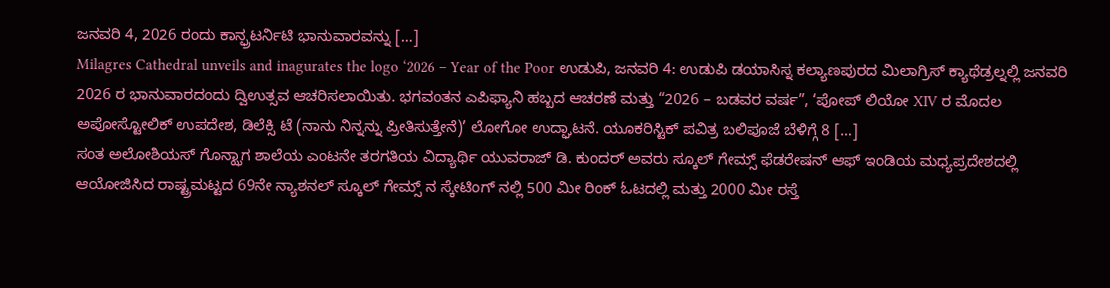ಜನವರಿ 4, 2026 ರಂದು ಕಾನ್ಫ್ರಟರ್ನಿಟಿ ಭಾನುವಾರವನ್ನು […]
Milagres Cathedral unveils and inagurates the logo ‘2026 – Year of the Poor ಉಡುಪಿ, ಜನವರಿ 4: ಉಡುಪಿ ಡಯಾಸಿಸ್ನ ಕಲ್ಯಾಣಪುರದ ಮಿಲಾಗ್ರಿಸ್ ಕ್ಯಾಥೆಡ್ರಲ್ನಲ್ಲಿ ಜನವರಿ 2026 ರ ಭಾನುವಾರದಂದು ದ್ವಿಉತ್ಸವ ಆಚರಿಸಲಾಯಿತು. ಭಗವಂತನ ಎಪಿಫ್ಯಾನಿ ಹಬ್ಬದ ಆಚರಣೆ ಮತ್ತು “2026 – ಬಡವರ ವರ್ಷ”, ‘ಪೋಪ್ ಲಿಯೋ XIV ರ ಮೊದಲ ಅಪೋಸ್ಟೋಲಿಕ್ ಉಪದೇಶ, ಡಿಲೆಕ್ಸಿ ಟೆ (ನಾನು ನಿನ್ನನ್ನು ಪ್ರೀತಿಸುತ್ತೇನೆ)’ ಲೋಗೋ ಉದ್ಘಾಟನೆ. ಯೂಕರಿಸ್ಟಿಕ್ ಪವಿತ್ರ ಬಲಿಪೂಜೆ ಬೆಳಿಗ್ಗೆ 8 […]
ಸಂತ ಅಲೋಶಿಯಸ್ ಗೊನ್ಝಾಗ ಶಾಲೆಯ ಎಂಟನೇ ತರಗತಿಯ ವಿದ್ಯಾರ್ಥಿ ಯುವರಾಜ್ ಡಿ. ಕುಂದರ್ ಅವರು ಸ್ಕೂಲ್ ಗೇಮ್ಸ್ ಫೆಡರೇಷನ್ ಆಫ್ ಇಂಡಿಯ ಮಧ್ಯಪ್ರದೇಶದಲ್ಲಿ ಆಯೋಜಿಸಿದ ರಾಷ್ಟ್ರಮಟ್ಟದ 69ನೇ ನ್ಯಾಶನಲ್ ಸ್ಕೂಲ್ ಗೇಮ್ಸ್ ನ ಸ್ಕೇಟಿಂಗ್ ನಲ್ಲಿ 500 ಮೀ ರಿಂಕ್ ಓಟದಲ್ಲಿ ಮತ್ತು 2000 ಮೀ ರಸ್ತೆ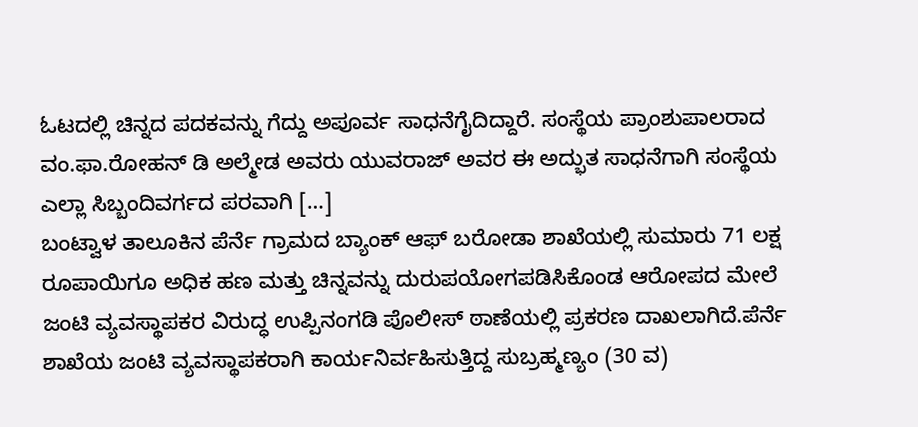ಓಟದಲ್ಲಿ ಚಿನ್ನದ ಪದಕವನ್ನು ಗೆದ್ದು ಅಪೂರ್ವ ಸಾಧನೆಗೈದಿದ್ದಾರೆ. ಸಂಸ್ಥೆಯ ಪ್ರಾಂಶುಪಾಲರಾದ ವಂ.ಫಾ.ರೋಹನ್ ಡಿ ಅಲ್ಮೇಡ ಅವರು ಯುವರಾಜ್ ಅವರ ಈ ಅದ್ಭುತ ಸಾಧನೆಗಾಗಿ ಸಂಸ್ಥೆಯ ಎಲ್ಲಾ ಸಿಬ್ಬಂದಿವರ್ಗದ ಪರವಾಗಿ […]
ಬಂಟ್ವಾಳ ತಾಲೂಕಿನ ಪೆರ್ನೆ ಗ್ರಾಮದ ಬ್ಯಾಂಕ್ ಆಫ್ ಬರೋಡಾ ಶಾಖೆಯಲ್ಲಿ ಸುಮಾರು 71 ಲಕ್ಷ ರೂಪಾಯಿಗೂ ಅಧಿಕ ಹಣ ಮತ್ತು ಚಿನ್ನವನ್ನು ದುರುಪಯೋಗಪಡಿಸಿಕೊಂಡ ಆರೋಪದ ಮೇಲೆ ಜಂಟಿ ವ್ಯವಸ್ಥಾಪಕರ ವಿರುದ್ಧ ಉಪ್ಪಿನಂಗಡಿ ಪೊಲೀಸ್ ಠಾಣೆಯಲ್ಲಿ ಪ್ರಕರಣ ದಾಖಲಾಗಿದೆ.ಪೆರ್ನೆ ಶಾಖೆಯ ಜಂಟಿ ವ್ಯವಸ್ಥಾಪಕರಾಗಿ ಕಾರ್ಯನಿರ್ವಹಿಸುತ್ತಿದ್ದ ಸುಬ್ರಹ್ಮಣ್ಯಂ (30 ವ)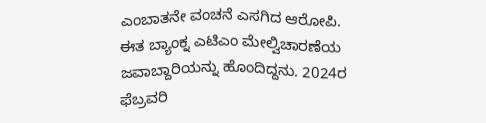ಎಂಬಾತನೇ ವಂಚನೆ ಎಸಗಿದ ಆರೋಪಿ. ಈತ ಬ್ಯಾಂಕ್ನ ಎಟಿಎಂ ಮೇಲ್ವಿಚಾರಣೆಯ ಜವಾಬ್ದಾರಿಯನ್ನು ಹೊಂದಿದ್ದನು. 2024ರ ಫೆಬ್ರವರಿ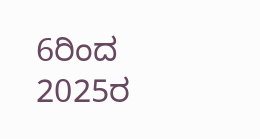6ರಿಂದ 2025ರ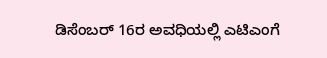ಡಿಸೆಂಬರ್ 16ರ ಅವಧಿಯಲ್ಲಿ ಎಟಿಎಂಗೆ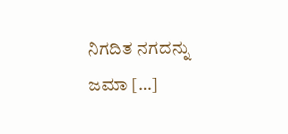ನಿಗದಿತ ನಗದನ್ನು ಜಮಾ […]